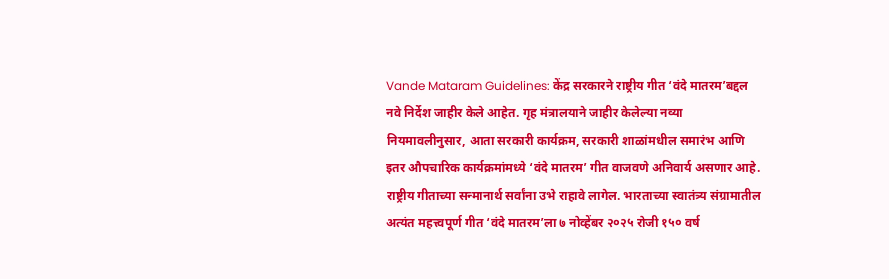Vande Mataram Guidelines: केंद्र सरकारने राष्ट्रीय गीत ‘वंदे मातरम’बद्दल नवे निर्देश जाहीर केले आहेत. गृह मंत्रालयाने जाहीर केलेल्या नव्या नियमावलीनुसार, आता सरकारी कार्यक्रम, सरकारी शाळांमधील समारंभ आणि इतर औपचारिक कार्यक्रमांमध्ये ‘वंदे मातरम’ गीत वाजवणे अनिवार्य असणार आहे. राष्ट्रीय गीताच्या सन्मानार्थ सर्वांना उभे राहावे लागेल. भारताच्या स्वातंत्र्य संग्रामातील अत्यंत महत्त्वपूर्ण गीत ‘वंदे मातरम’ला ७ नोव्हेंबर २०२५ रोजी १५० वर्ष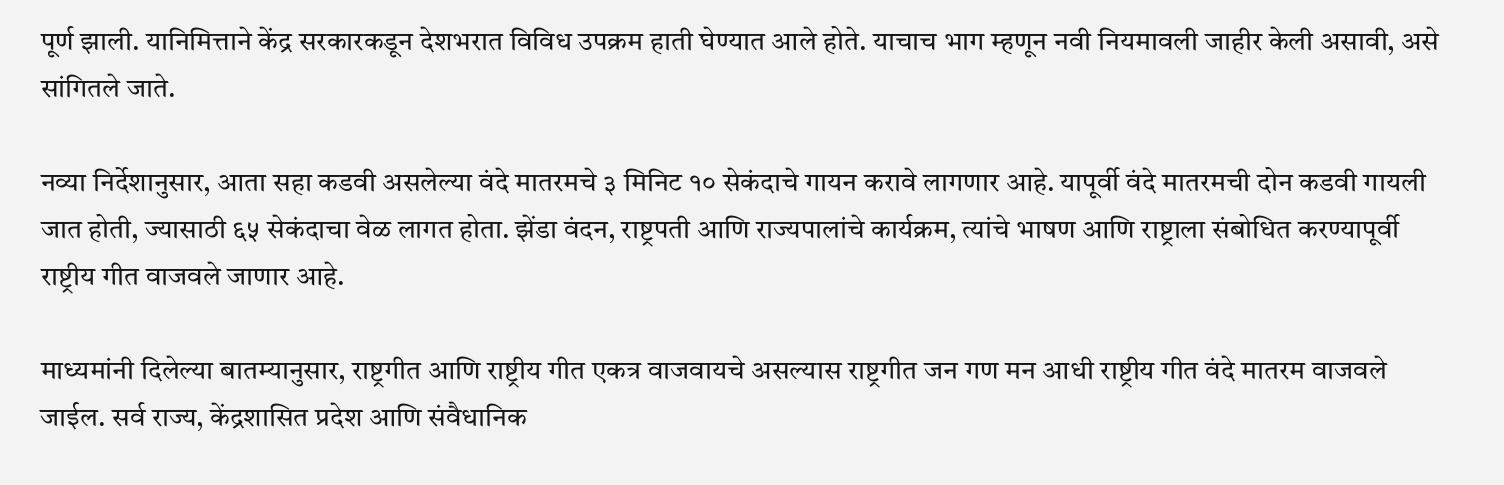पूर्ण झाली. यानिमित्ताने केंद्र सरकारकडून देशभरात विविध उपक्रम हाती घेण्यात आले होते. याचाच भाग म्हणून नवी नियमावली जाहीर केली असावी, असे सांगितले जाते.

नव्या निर्देशानुसार, आता सहा कडवी असलेल्या वंदे मातरमचे ३ मिनिट १० सेकंदाचे गायन करावे लागणार आहे. यापूर्वी वंदे मातरमची दोन कडवी गायली जात होती, ज्यासाठी ६५ सेकंदाचा वेळ लागत होता. झेंडा वंदन, राष्ट्रपती आणि राज्यपालांचे कार्यक्रम, त्यांचे भाषण आणि राष्ट्राला संबोधित करण्यापूर्वी राष्ट्रीय गीत वाजवले जाणार आहे.

माध्यमांनी दिलेल्या बातम्यानुसार, राष्ट्रगीत आणि राष्ट्रीय गीत एकत्र वाजवायचे असल्यास राष्ट्रगीत जन गण मन आधी राष्ट्रीय गीत वंदे मातरम वाजवले जाईल. सर्व राज्य, केंद्रशासित प्रदेश आणि संवैधानिक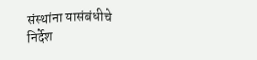संस्थांना यासंबंधीचे निर्देश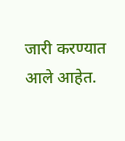जारी करण्यात आले आहेत.